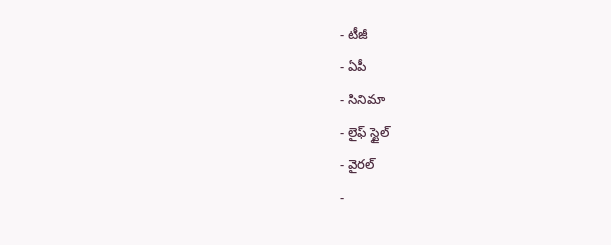- టీజీ
- ఏపీ
- సినిమా
- లైఫ్ స్టైల్
- వైరల్
-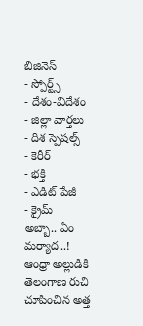బిజినెస్
- స్పోర్ట్స్
- దేశం-విదేశం
- జిల్లా వార్తలు
- దిశ స్పెషల్స్
- కెరీర్
- భక్తి
- ఎడిట్ పేజీ
- క్రైమ్
అబ్బా.. ఏం మర్యాద..! ఆంధ్రా అల్లుడికి తెలంగాణ రుచి చూపించిన అత్త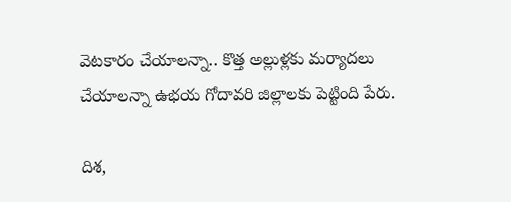వెటకారం చేయాలన్నా.. కొత్త అల్లుళ్లకు మర్యాదలు చేయాలన్నా ఉభయ గోదావరి జిల్లాలకు పెట్టింది పేరు.

దిశ,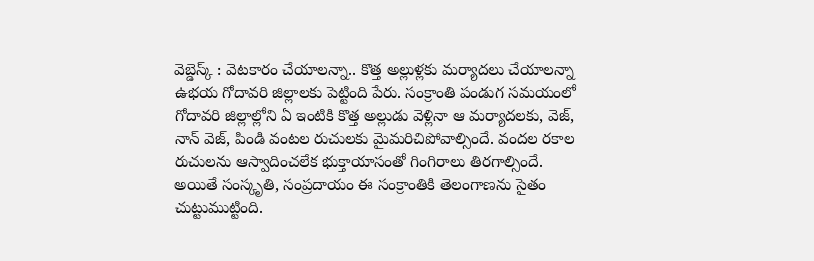వెబ్డెస్క్ : వెటకారం చేయాలన్నా.. కొత్త అల్లుళ్లకు మర్యాదలు చేయాలన్నా ఉభయ గోదావరి జిల్లాలకు పెట్టింది పేరు. సంక్రాంతి పండుగ సమయంలో గోదావరి జిల్లాల్లోని ఏ ఇంటికి కొత్త అల్లుడు వెళ్లినా ఆ మర్యాదలకు, వెజ్, నాన్ వెజ్, పిండి వంటల రుచులకు మైమరిచిపోవాల్సిందే. వందల రకాల రుచులను ఆస్వాదించలేక భుక్తాయాసంతో గింగిరాలు తిరగాల్సిందే. అయితే సంస్కృతి, సంప్రదాయం ఈ సంక్రాంతికి తెలంగాణను సైతం చుట్టుముట్టింది.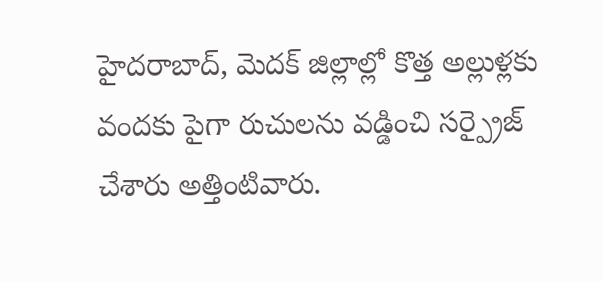హైదరాబాద్, మెదక్ జిల్లాల్లో కొత్త అల్లుళ్లకు వందకు పైగా రుచులను వడ్డించి సర్ప్రైజ్ చేశారు అత్తింటివారు.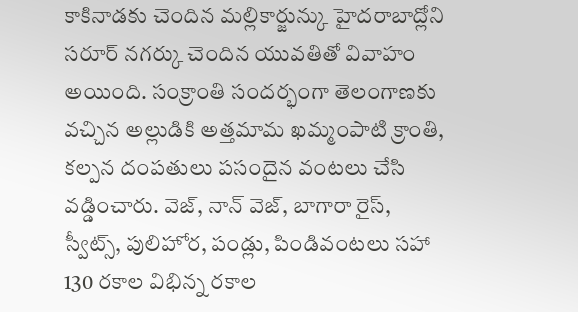కాకినాడకు చెందిన మల్లికార్జున్కు హైదరాబాద్లోని సరూర్ నగర్కు చెందిన యువతితో వివాహం అయింది. సంక్రాంతి సందర్భంగా తెలంగాణకు వచ్చిన అల్లుడికి అత్తమామ ఖమ్మంపాటి క్రాంతి, కల్పన దంపతులు పసందైన వంటలు చేసి వడ్డించారు. వెజ్, నాన్ వెజ్, బాగారా రైస్, స్వీట్స్, పులిహోర, పండ్లు, పిండివంటలు సహా 130 రకాల విభిన్న రకాల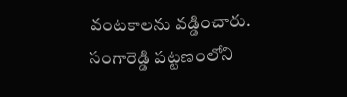వంటకాలను వడ్డించారు. సంగారెడ్డి పట్టణంలోని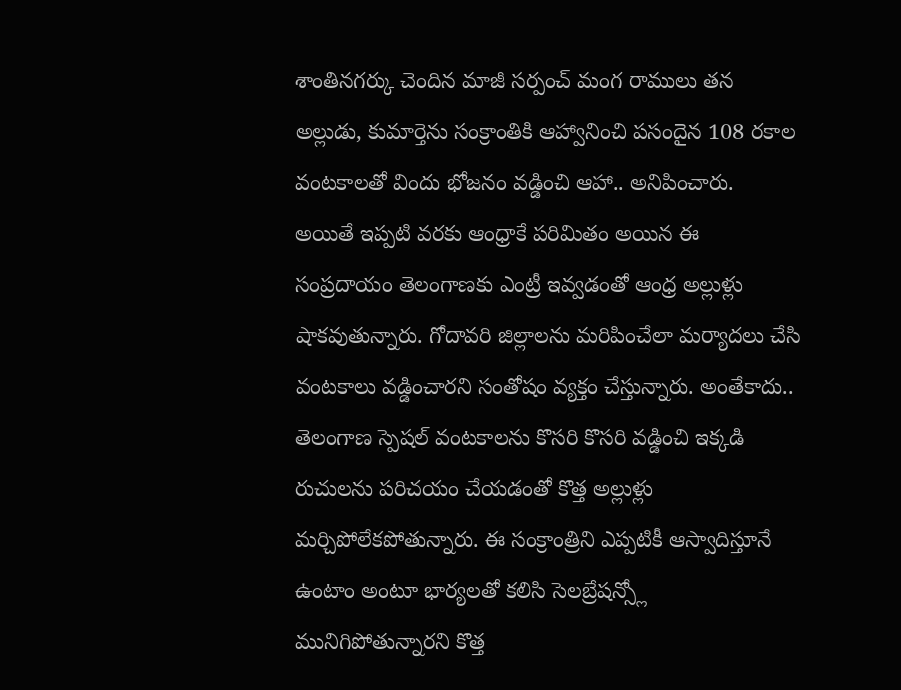శాంతినగర్కు చెందిన మాజీ సర్పంచ్ మంగ రాములు తన అల్లుడు, కుమార్తెను సంక్రాంతికి ఆహ్వానించి పసందైన 108 రకాల వంటకాలతో విందు భోజనం వడ్డించి ఆహా.. అనిపించారు.
అయితే ఇప్పటి వరకు ఆంధ్రాకే పరిమితం అయిన ఈ సంప్రదాయం తెలంగాణకు ఎంట్రీ ఇవ్వడంతో ఆంధ్ర అల్లుళ్లు షాకవుతున్నారు. గోదావరి జిల్లాలను మరిపించేలా మర్యాదలు చేసి వంటకాలు వడ్డించారని సంతోషం వ్యక్తం చేస్తున్నారు. అంతేకాదు.. తెలంగాణ స్పెషల్ వంటకాలను కొసరి కొసరి వడ్డించి ఇక్కడి రుచులను పరిచయం చేయడంతో కొత్త అల్లుళ్లు మర్చిపోలేకపోతున్నారు. ఈ సంక్రాంత్రిని ఎప్పటికీ ఆస్వాదిస్తూనే ఉంటాం అంటూ భార్యలతో కలిసి సెలబ్రేషన్స్లో మునిగిపోతున్నారని కొత్త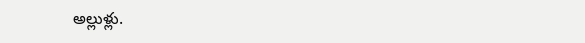అల్లుళ్లు.